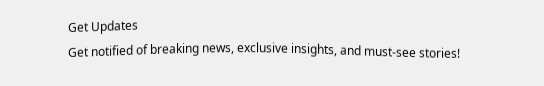Get Updates
Get notified of breaking news, exclusive insights, and must-see stories!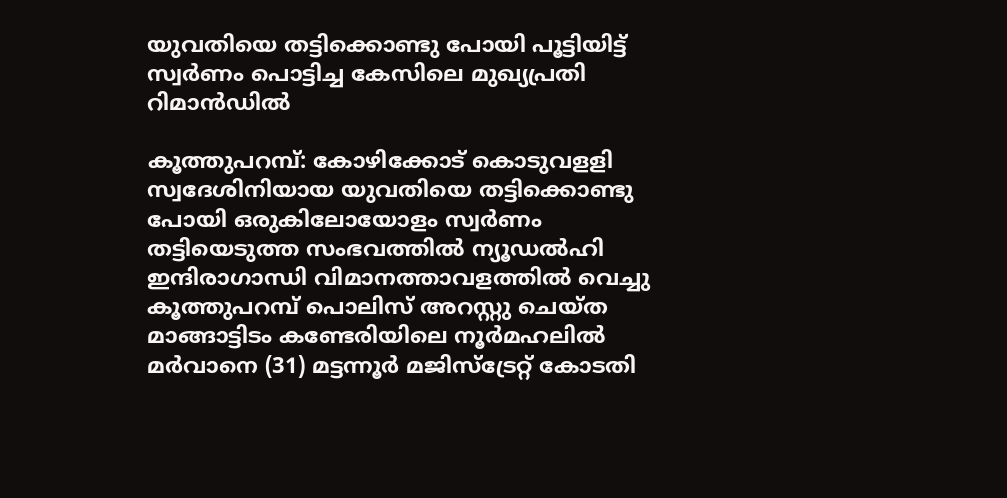യുവതിയെ തട്ടിക്കൊണ്ടു പോയി പൂട്ടിയിട്ട് സ്വര്‍ണം പൊട്ടിച്ച കേസിലെ മുഖ്യപ്രതി റിമാന്‍ഡില്‍

കൂത്തുപറമ്പ്: കോഴിക്കോട് കൊടുവളളി സ്വദേശിനിയായ യുവതിയെ തട്ടിക്കൊണ്ടു പോയി ഒരുകിലോയോളം സ്വര്‍ണം തട്ടിയെടുത്ത സംഭവത്തില്‍ ന്യൂഡല്‍ഹി ഇന്ദിരാഗാന്ധി വിമാനത്താവളത്തില്‍ വെച്ചു കൂത്തുപറമ്പ് പൊലിസ് അറസ്റ്റു ചെയ്ത മാങ്ങാട്ടിടം കണ്ടേരിയിലെ നൂര്‍മഹലില്‍ മര്‍വാനെ (31) മട്ടന്നൂര്‍ മജിസ്ട്രേറ്റ് കോടതി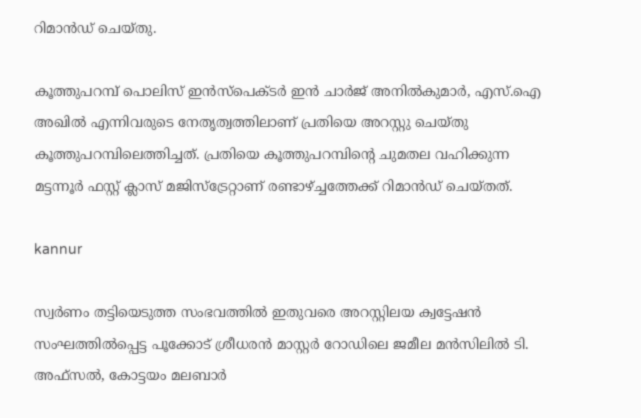റിമാന്‍ഡ് ചെയ്തു.

കൂത്തുപറമ്പ് പൊലിസ് ഇന്‍സ്പെക്ടര്‍ ഇന്‍ ചാര്‍ജ് അനില്‍കുമാര്‍, എസ്.ഐ അഖില്‍ എന്നിവരുടെ നേതൃത്വത്തിലാണ് പ്രതിയെ അറസ്റ്റു ചെയ്തു കൂത്തുപറമ്പിലെത്തിച്ചത്. പ്രതിയെ കൂത്തുപറമ്പിന്റെ ചുമതല വഹിക്കുന്ന മട്ടന്നൂര്‍ ഫസ്റ്റ് ക്ലാസ് മജിസ്ട്രേറ്റാണ് രണ്ടാഴ്ച്ചത്തേക്ക് റിമാന്‍ഡ് ചെയ്തത്.

kannur

സ്വര്‍ണം തട്ടിയെടുത്ത സംഭവത്തില്‍ ഇതുവരെ അറസ്റ്റിലയ ക്വട്ടേഷന്‍ സംഘത്തില്‍പ്പെട്ട പൂക്കോട് ശ്രീധരന്‍ മാസ്റ്റര്‍ റോഡിലെ ജമീല മന്‍സിലില്‍ ടി. അഫ്സല്‍, കോട്ടയം മലബാര്‍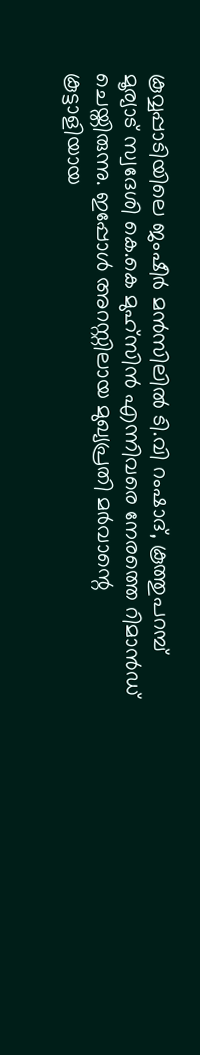കൂവ്വപ്പാടിയിലെ ജംഷീര്‍ മന്‍സിലില്‍ ടി.വി റംഷാദ്, കൂത്തുപറമ്പ് മൂര്യാട് സ്വദേശി കെ.കെ മുഹ്സിന്‍ എന്നിവരെ നേരത്തെ റിമാന്‍ഡ് ചെയ്തിരുന്നു. ഇപ്പോള്‍ അറസ്റ്റിലായ മുഖ്യപ്രതി മര്‍വാന്റെ കൂട്ടാളിയായ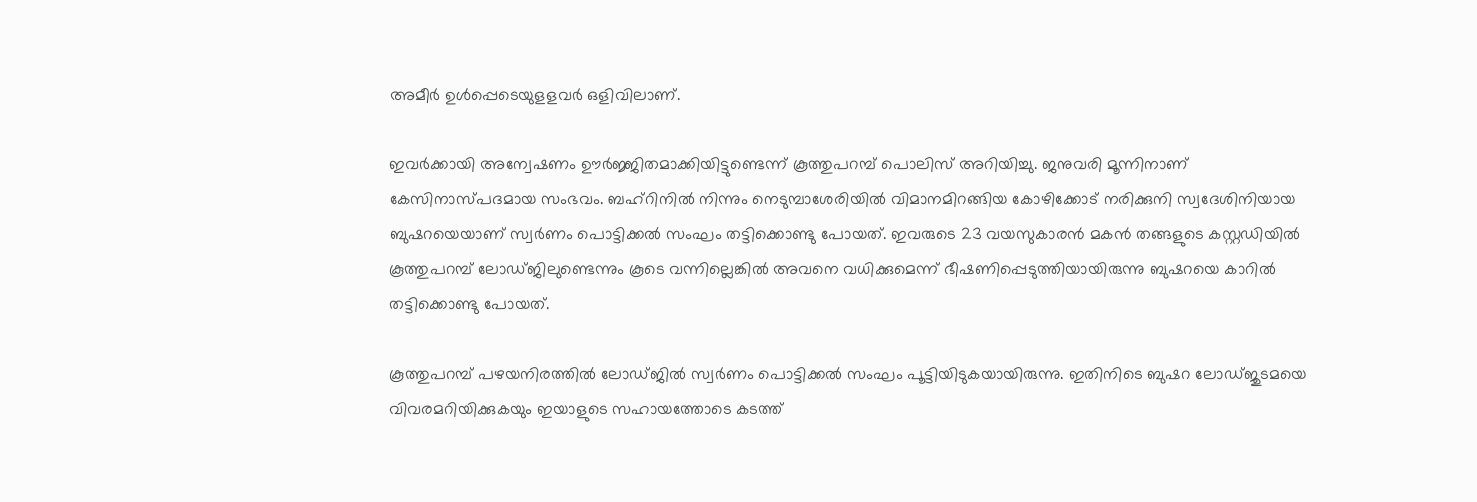അമീര്‍ ഉള്‍പ്പെടെയുളളവര്‍ ഒളിവിലാണ്.

ഇവര്‍ക്കായി അന്വേഷണം ഊര്‍ജ്ജിതമാക്കിയിട്ടുണ്ടെന്ന് കൂത്തുപറമ്പ് പൊലിസ് അറിയിച്ചു. ജനുവരി മൂന്നിനാണ് കേസിനാസ്പദമായ സംഭവം. ബഹ്റിനില്‍ നിന്നും നെടുമ്പാശേരിയില്‍ വിമാനമിറങ്ങിയ കോഴിക്കോട് നരിക്കുനി സ്വദേശിനിയായ ബുഷറയെയാണ് സ്വര്‍ണം പൊട്ടിക്കല്‍ സംഘം തട്ടിക്കൊണ്ടു പോയത്. ഇവരുടെ 23 വയസുകാരന്‍ മകന്‍ തങ്ങളുടെ കസ്റ്റഡിയില്‍ കൂത്തുപറമ്പ് ലോഡ്ജിലുണ്ടെന്നും കൂടെ വന്നില്ലെങ്കില്‍ അവനെ വധിക്കുമെന്ന് ഭീഷണിപ്പെടുത്തിയായിരുന്നു ബുഷറയെ കാറില്‍ തട്ടിക്കൊണ്ടു പോയത്.

കൂത്തുപറമ്പ് പഴയനിരത്തില്‍ ലോഡ്ജില്‍ സ്വര്‍ണം പൊട്ടിക്കല്‍ സംഘം പൂട്ടിയിടുകയായിരുന്നു. ഇതിനിടെ ബുഷറ ലോഡ്ജുടമയെ വിവരമറിയിക്കുകയും ഇയാളുടെ സഹായത്തോടെ കടത്ത്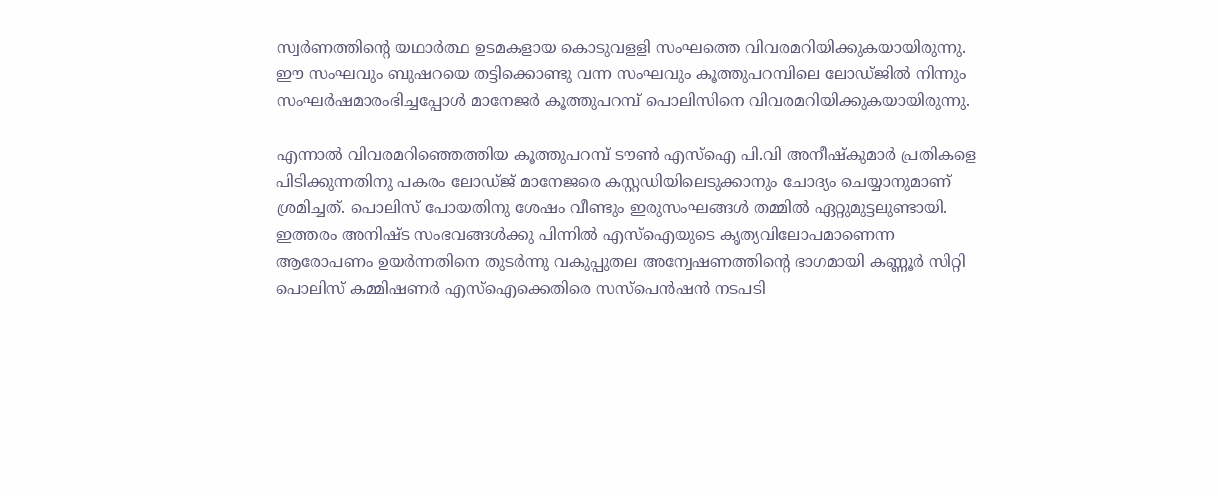സ്വര്‍ണത്തിന്റെ യഥാര്‍ത്ഥ ഉടമകളായ കൊടുവളളി സംഘത്തെ വിവരമറിയിക്കുകയായിരുന്നു. ഈ സംഘവും ബുഷറയെ തട്ടിക്കൊണ്ടു വന്ന സംഘവും കൂത്തുപറമ്പിലെ ലോഡ്ജില്‍ നിന്നും സംഘര്‍ഷമാരംഭിച്ചപ്പോള്‍ മാനേജര്‍ കൂത്തുപറമ്പ് പൊലിസിനെ വിവരമറിയിക്കുകയായിരുന്നു.

എന്നാല്‍ വിവരമറിഞ്ഞെത്തിയ കൂത്തുപറമ്പ് ടൗണ്‍ എസ്‌ഐ പി.വി അനീഷ്‌കുമാര്‍ പ്രതികളെ പിടിക്കുന്നതിനു പകരം ലോഡ്ജ് മാനേജരെ കസ്റ്റഡിയിലെടുക്കാനും ചോദ്യം ചെയ്യാനുമാണ് ശ്രമിച്ചത്. പൊലിസ് പോയതിനു ശേഷം വീണ്ടും ഇരുസംഘങ്ങള്‍ തമ്മില്‍ ഏറ്റുമുട്ടലുണ്ടായി. ഇത്തരം അനിഷ്ട സംഭവങ്ങള്‍ക്കു പിന്നില്‍ എസ്‌ഐയുടെ കൃത്യവിലോപമാണെന്ന ആരോപണം ഉയര്‍ന്നതിനെ തുടര്‍ന്നു വകുപ്പുതല അന്വേഷണത്തിന്റെ ഭാഗമായി കണ്ണൂര്‍ സിറ്റി പൊലിസ് കമ്മിഷണര്‍ എസ്‌ഐക്കെതിരെ സസ്പെന്‍ഷന്‍ നടപടി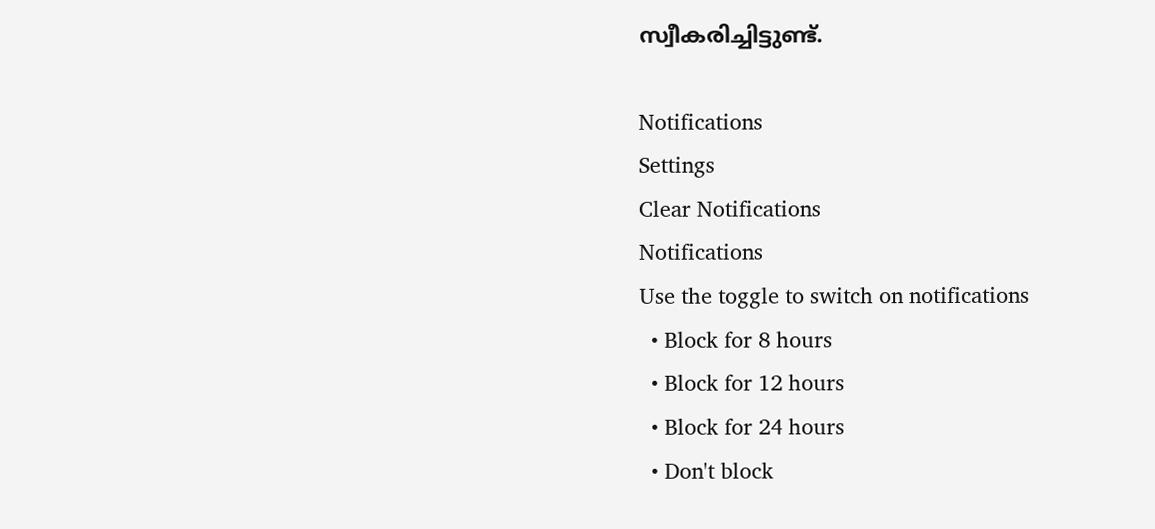സ്വീകരിച്ചിട്ടുണ്ട്.

Notifications
Settings
Clear Notifications
Notifications
Use the toggle to switch on notifications
  • Block for 8 hours
  • Block for 12 hours
  • Block for 24 hours
  • Don't block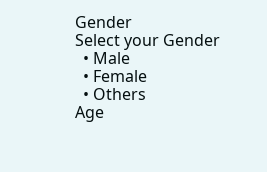Gender
Select your Gender
  • Male
  • Female
  • Others
Age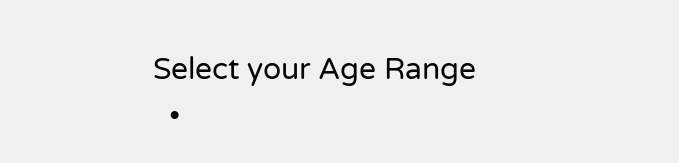Select your Age Range
  •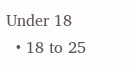Under 18
  • 18 to 25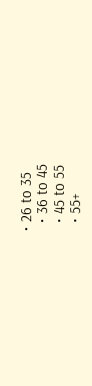• 26 to 35
  • 36 to 45
  • 45 to 55
  • 55+